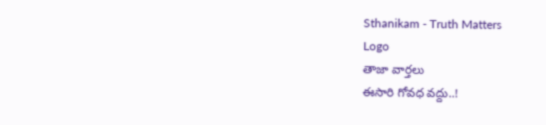Sthanikam - Truth Matters
Logo
తాజా వార్తలు
ఈసారి గోవధ వద్దు..!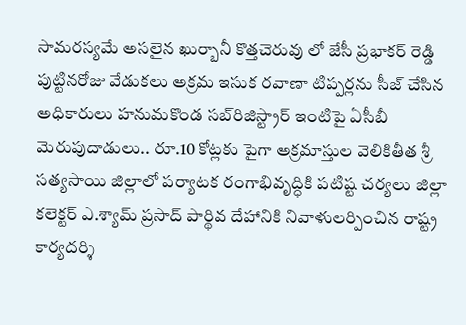సామరస్యమే అసలైన ఖుర్బానీ కొత్తచెరువు లో జేసీ ప్రభాకర్ రెడ్డి పుట్టినరోజు వేడుకలు అక్రమ ఇసుక రవాణా టిప్పర్లను సీజ్ చేసిన అధికారులు హనుమకొండ సబ్‌రిజిస్ట్రార్ ఇంటిపై ఏసీబీ మెరుపుదాడులు.. రూ.10 కోట్లకు పైగా అక్రమాస్తుల వెలికితీత శ్రీ సత్యసాయి జిల్లాలో పర్యాటక రంగాభివృద్ధికి పటిష్ట చర్యలు జిల్లా కలెక్టర్ ఎ.శ్యామ్ ప్రసాద్ పార్థివ దేహానికి నివాళులర్పించిన రాష్ట్ర కార్యదర్శి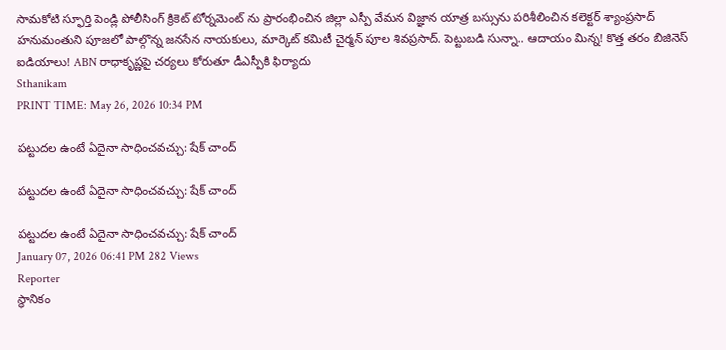సామకోటి స్ఫూర్తి పెండ్లి పోలీసింగ్ క్రికెట్ టోర్నమెంట్ ను ప్రారంభించిన జిల్లా ఎస్పీ వేమన విజ్ఞాన యాత్ర బస్సును పరిశీలించిన కలెక్టర్ శ్యాంప్రసాద్ హనుమంతుని పూజలో పాల్గొన్న జనసేన నాయకులు, మార్కెట్ కమిటీ చైర్మన్ పూల శివప్రసాద్. పెట్టుబడి సున్నా.. ఆదాయం మిన్న! కొత్త తరం బిజినెస్ ఐడియాలు! ABN రాధాకృష్ణపై చర్యలు కోరుతూ డీఎస్పీకి ఫిర్యాదు
Sthanikam
PRINT TIME: May 26, 2026 10:34 PM

పట్టుదల ఉంటే ఏదైనా సాధించవచ్చు: షేక్ చాంద్

పట్టుదల ఉంటే ఏదైనా సాధించవచ్చు: షేక్ చాంద్

పట్టుదల ఉంటే ఏదైనా సాధించవచ్చు: షేక్ చాంద్
January 07, 2026 06:41 PM 282 Views
Reporter
స్థానికం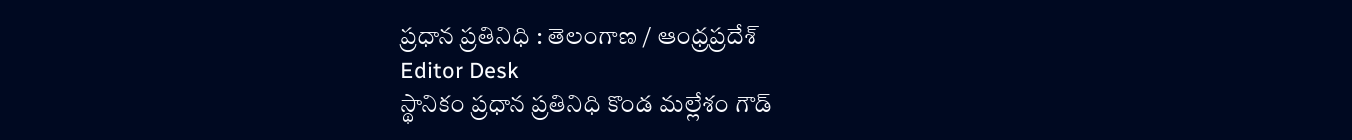ప్రధాన ప్రతినిధి : తెలంగాణ / ఆంధ్రప్రదేశ్
Editor Desk
స్థానికం ప్రధాన ప్రతినిధి కొండ మల్లేశం గౌడ్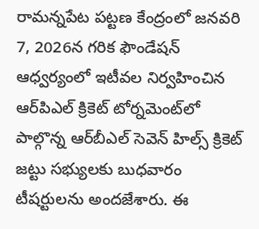రామన్నపేట పట్టణ కేంద్రంలో జనవరి 7, 2026న గరిక ఫౌండేషన్ ఆధ్వర్యంలో ఇటీవల నిర్వహించిన ఆర్‌పిఎల్ క్రికెట్ టోర్నమెంట్‌లో పాల్గొన్న ఆర్‌బీఎల్ సెవెన్ హిల్స్ క్రికెట్ జట్టు సభ్యులకు బుధవారం టీషర్టులను అందజేశారు. ఈ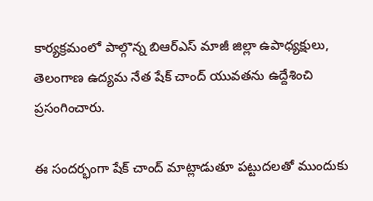కార్యక్రమంలో పాల్గొన్న బిఆర్ఎస్ మాజీ జిల్లా ఉపాధ్యక్షులు, తెలంగాణ ఉద్యమ నేత షేక్ చాంద్ యువతను ఉద్దేశించి ప్రసంగించారు.

ఈ సందర్భంగా షేక్ చాంద్ మాట్లాడుతూ పట్టుదలతో ముందుకు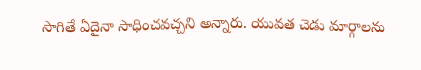సాగితే ఏదైనా సాధించవచ్చని అన్నారు. యువత చెడు మార్గాలను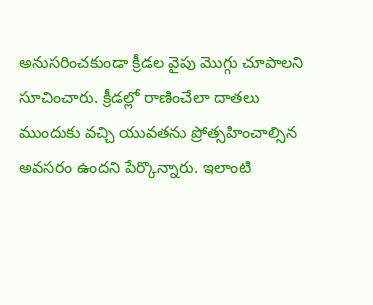అనుసరించకుండా క్రీడల వైపు మొగ్గు చూపాలని సూచించారు. క్రీడల్లో రాణించేలా దాతలు ముందుకు వచ్చి యువతను ప్రోత్సహించాల్సిన అవసరం ఉందని పేర్కొన్నారు. ఇలాంటి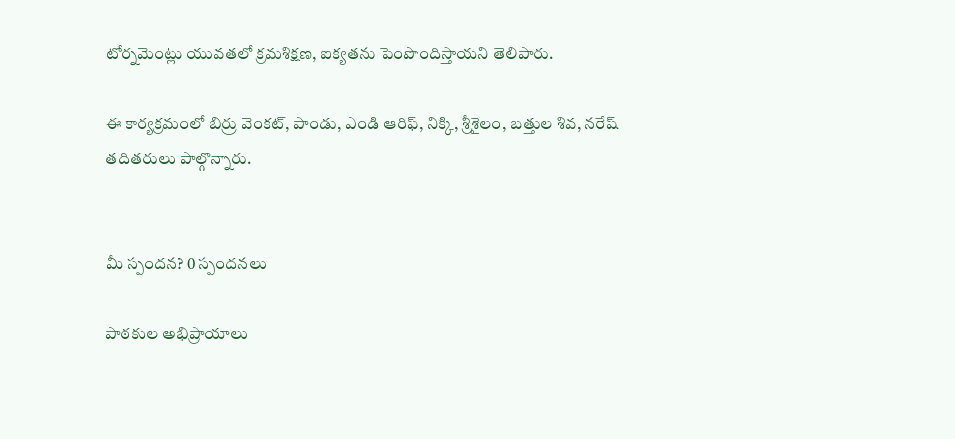టోర్నమెంట్లు యువతలో క్రమశిక్షణ, ఐక్యతను పెంపొందిస్తాయని తెలిపారు.

ఈ కార్యక్రమంలో బిర్రు వెంకట్, పాండు, ఎండి ఆరిఫ్, నిక్కి, శ్రీశైలం, బత్తుల శివ, నరేష్ తదితరులు పాల్గొన్నారు.


మీ స్పందన? 0 స్పందనలు

పాఠకుల అభిప్రాయాలు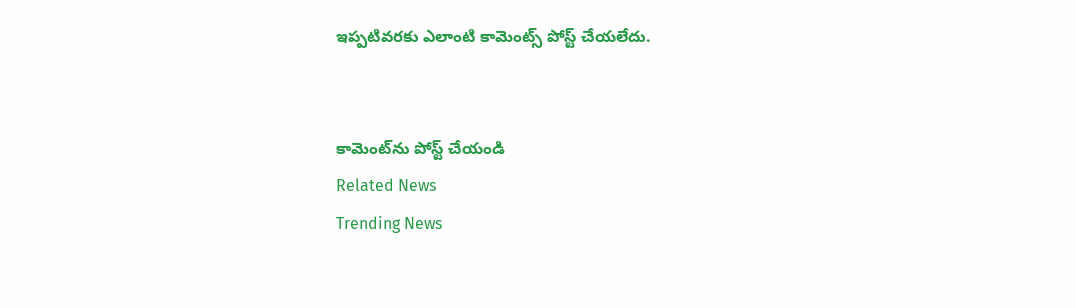ఇప్పటివరకు ఎలాంటి కామెంట్స్ పోస్ట్ చేయలేదు.


కామెంట్‌ను పోస్ట్ చేయండి
Related News
Trending News